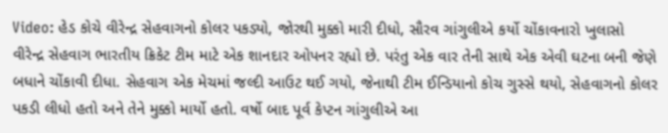Video: હેડ કોચે વીરેન્દ્ર સેહવાગનો કોલર પકડ્યો, જોરથી મુક્કો મારી દીધો, સૌરવ ગાંગુલીએ કર્યો ચોંકાવનારો ખુલાસો
વીરેન્દ્ર સેહવાગ ભારતીય ક્રિકેટ ટીમ માટે એક શાનદાર ઓપનર રહ્યો છે. પરંતુ એક વાર તેની સાથે એક એવી ઘટના બની જેણે બધાને ચોંકાવી દીધા. સેહવાગ એક મેચમાં જલ્દી આઉટ થઈ ગયો, જેનાથી ટીમ ઈન્ડિયાનો કોચ ગુસ્સે થયો, સેહવાગનો કોલર પકડી લીધો હતો અને તેને મુક્કો માર્યો હતો. વર્ષો બાદ પૂર્વ કેપ્ટન ગાંગુલીએ આ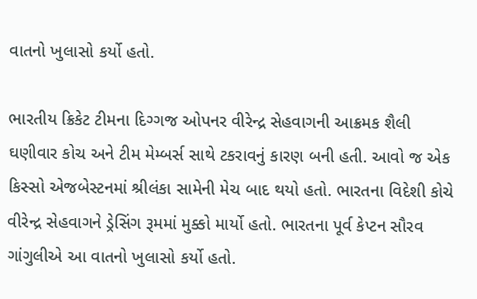વાતનો ખુલાસો કર્યો હતો.

ભારતીય ક્રિકેટ ટીમના દિગ્ગજ ઓપનર વીરેન્દ્ર સેહવાગની આક્રમક શૈલી ઘણીવાર કોચ અને ટીમ મેમ્બર્સ સાથે ટકરાવનું કારણ બની હતી. આવો જ એક કિસ્સો એજબેસ્ટનમાં શ્રીલંકા સામેની મેચ બાદ થયો હતો. ભારતના વિદેશી કોચે વીરેન્દ્ર સેહવાગને ડ્રેસિંગ રૂમમાં મુક્કો માર્યો હતો. ભારતના પૂર્વ કેપ્ટન સૌરવ ગાંગુલીએ આ વાતનો ખુલાસો કર્યો હતો.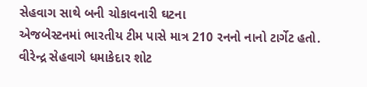સેહવાગ સાથે બની ચોકાવનારી ઘટના
એજબેસ્ટનમાં ભારતીય ટીમ પાસે માત્ર 210 રનનો નાનો ટાર્ગેટ હતો. વીરેન્દ્ર સેહવાગે ધમાકેદાર શોટ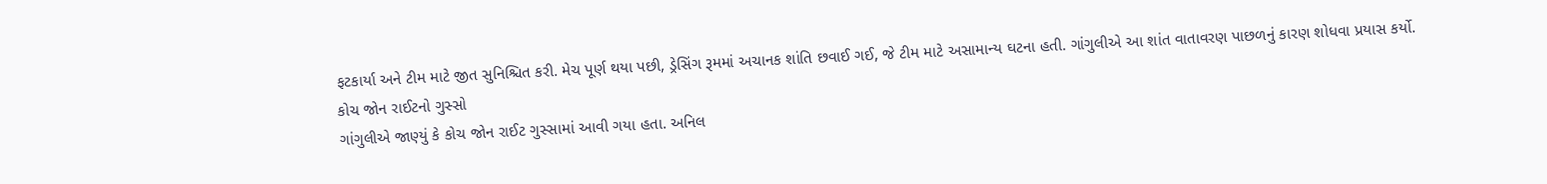ફટકાર્યા અને ટીમ માટે જીત સુનિશ્ચિત કરી. મેચ પૂર્ણ થયા પછી, ડ્રેસિંગ રૂમમાં અચાનક શાંતિ છવાઈ ગઈ, જે ટીમ માટે અસામાન્ય ઘટના હતી. ગાંગુલીએ આ શાંત વાતાવરણ પાછળનું કારણ શોધવા પ્રયાસ કર્યો.
કોચ જોન રાઈટનો ગુસ્સો
ગાંગુલીએ જાણ્યું કે કોચ જોન રાઈટ ગુસ્સામાં આવી ગયા હતા. અનિલ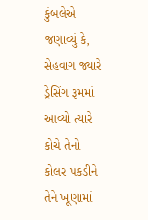કુંબલેએ જણાવ્યું કે, સેહવાગ જ્યારે ડ્રેસિંગ રૂમમાં આવ્યો ત્યારે કોચે તેનો કોલર પકડીને તેને ખૂણામાં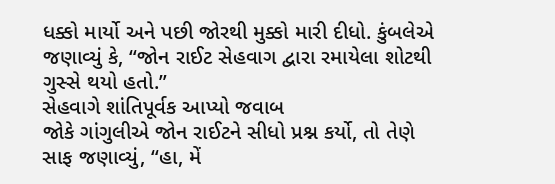ધક્કો માર્યો અને પછી જોરથી મુક્કો મારી દીધો. કુંબલેએ જણાવ્યું કે, “જોન રાઈટ સેહવાગ દ્વારા રમાયેલા શોટથી ગુસ્સે થયો હતો.”
સેહવાગે શાંતિપૂર્વક આપ્યો જવાબ
જોકે ગાંગુલીએ જોન રાઈટને સીધો પ્રશ્ન કર્યો, તો તેણે સાફ જણાવ્યું, “હા, મેં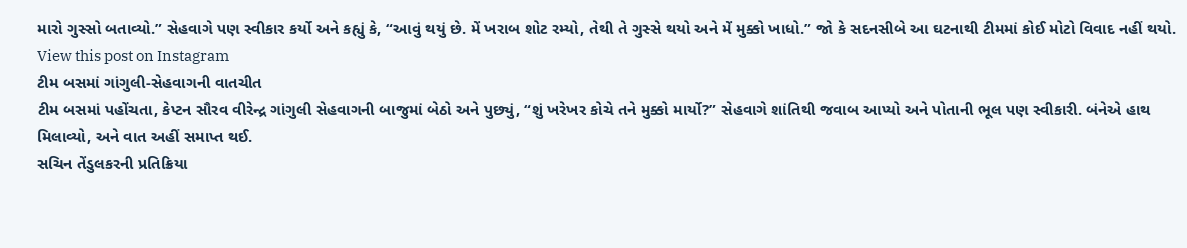મારો ગુસ્સો બતાવ્યો.” સેહવાગે પણ સ્વીકાર કર્યો અને કહ્યું કે, “આવું થયું છે. મેં ખરાબ શોટ રમ્યો, તેથી તે ગુસ્સે થયો અને મેં મુક્કો ખાધો.” જો કે સદનસીબે આ ઘટનાથી ટીમમાં કોઈ મોટો વિવાદ નહીં થયો.
View this post on Instagram
ટીમ બસમાં ગાંગુલી-સેહવાગની વાતચીત
ટીમ બસમાં પહોંચતા, કેપ્ટન સૌરવ વીરેન્દ્ર ગાંગુલી સેહવાગની બાજુમાં બેઠો અને પુછ્યું, “શું ખરેખર કોચે તને મુક્કો માર્યો?” સેહવાગે શાંતિથી જવાબ આપ્યો અને પોતાની ભૂલ પણ સ્વીકારી. બંનેએ હાથ મિલાવ્યો, અને વાત અહીં સમાપ્ત થઈ.
સચિન તેંડુલકરની પ્રતિક્રિયા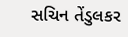સચિન તેંડુલકર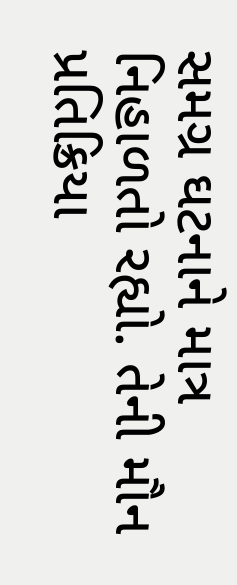સમગ્ર ઘટનાને માત્ર નિહાળતો રહ્યો. તેની મૌન પ્રતિક્રિયા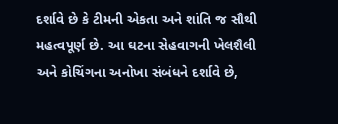દર્શાવે છે કે ટીમની એકતા અને શાંતિ જ સૌથી મહત્વપૂર્ણ છે. આ ઘટના સેહવાગની ખેલશૈલી અને કોચિંગના અનોખા સંબંધને દર્શાવે છે,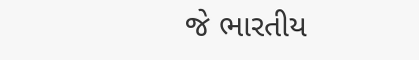જે ભારતીય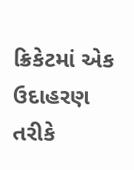ક્રિકેટમાં એક ઉદાહરણ તરીકે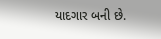યાદગાર બની છે.